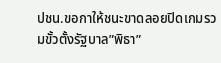ปชน.ขอกาให้ชนะขาดลอยปิดเกมรวมขั้วตั้งรัฐบาล”พิธา”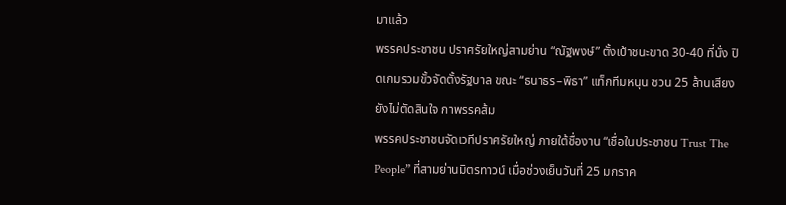มาแล้ว
พรรคประชาชน ปราศรัยใหญ่สามย่าน “ณัฐพงษ์” ตั้งเป้าชนะขาด 30-40 ที่นั่ง ปิดเกมรวมขั้วจัดตั้งรัฐบาล ขณะ “ธนาธร–พิธา” แท็กทีมหนุน ชวน 25 ล้านเสียงยังไม่ตัดสินใจ กาพรรคส้ม
พรรคประชาชนจัดเวทีปราศรัยใหญ่ ภายใต้ชื่องาน “เชื่อในประชาชน Trust The People” ที่สามย่านมิตรทาวน์ เมื่อช่วงเย็นวันที่ 25 มกราค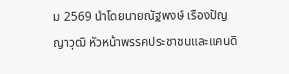ม 2569 นำโดยนายณัฐพงษ์ เรืองปัญญาวุฒิ หัวหน้าพรรคประชาชนและแคนดิ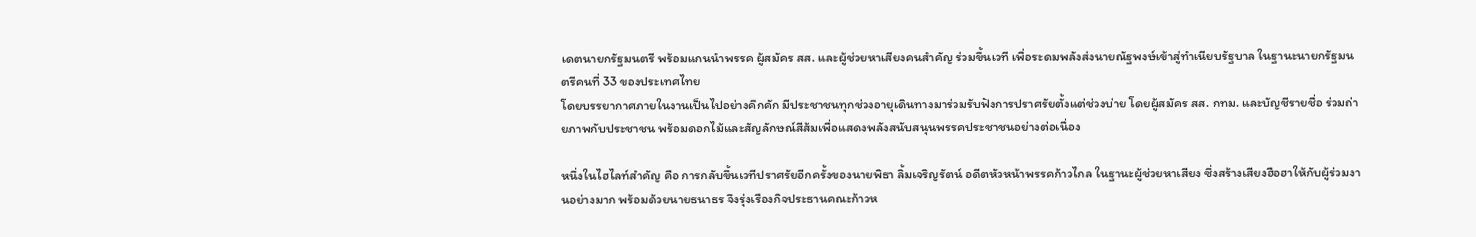เดตนายกรัฐมนตรี พร้อมแกนนำพรรค ผู้สมัคร สส. และผู้ช่วยหาเสียงคนสำคัญ ร่วมขึ้นเวที เพื่อระดมพลังส่งนายณัฐพงษ์เข้าสู่ทำเนียบรัฐบาล ในฐานะนายกรัฐมนตรีคนที่ 33 ของประเทศไทย
โดยบรรยากาศภายในงานเป็นไปอย่างคึกคัก มีประชาชนทุกช่วงอายุเดินทางมาร่วมรับฟังการปราศรัยตั้งแต่ช่วงบ่าย โดยผู้สมัคร สส. กทม. และบัญชีรายชื่อ ร่วมถ่ายภาพกับประชาชน พร้อมดอกไม้และสัญลักษณ์สีส้มเพื่อแสดงพลังสนับสนุนพรรคประชาชนอย่างต่อเนื่อง

หนึ่งในไฮไลท์สำคัญ คือ การกลับขึ้นเวทีปราศรัยอีกครั้งของนายพิธา ลิ้มเจริญรัตน์ อดีตหัวหน้าพรรคก้าวไกล ในฐานะผู้ช่วยหาเสียง ซึ่งสร้างเสียงฮือฮาให้กับผู้ร่วมงานอย่างมาก พร้อมด้วยนายธนาธร จึงรุ่งเรืองกิจประธานคณะก้าวห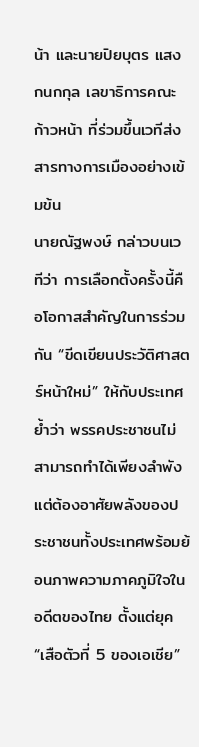น้า และนายปิยบุตร แสงกนกกุล เลขาธิการคณะก้าวหน้า ที่ร่วมขึ้นเวทีส่งสารทางการเมืองอย่างเข้มข้น
นายณัฐพงษ์ กล่าวบนเวทีว่า การเลือกตั้งครั้งนี้คือโอกาสสำคัญในการร่วมกัน “ขีดเขียนประวัติศาสตร์หน้าใหม่” ให้กับประเทศ ย้ำว่า พรรคประชาชนไม่สามารถทำได้เพียงลำพัง แต่ต้องอาศัยพลังของประชาชนทั้งประเทศพร้อมย้อนภาพความภาคภูมิใจในอดีตของไทย ตั้งแต่ยุค “เสือตัวที่ 5 ของเอเชีย”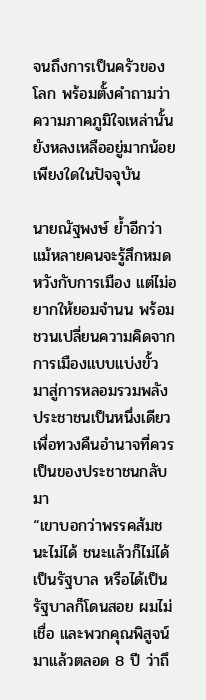จนถึงการเป็นครัวของโลก พร้อมตั้งคำถามว่า ความภาคภูมิใจเหล่านั้นยังหลงเหลืออยู่มากน้อยเพียงใดในปัจจุบัน

นายณัฐพงษ์ ย้ำอีกว่า แม้หลายคนจะรู้สึกหมดหวังกับการเมือง แต่ไม่อยากให้ยอมจำนน พร้อมชวนเปลี่ยนความคิดจากการเมืองแบบแบ่งขั้ว มาสู่การหลอมรวมพลังประชาชนเป็นหนึ่งเดียว เพื่อทวงคืนอำนาจที่ควรเป็นของประชาชนกลับมา
“เขาบอกว่าพรรคส้มชนะไม่ได้ ชนะแล้วก็ไม่ได้เป็นรัฐบาล หรือได้เป็นรัฐบาลก็โดนสอย ผมไม่เชื่อ และพวกคุณพิสูจน์มาแล้วตลอด 8 ปี ว่าถึ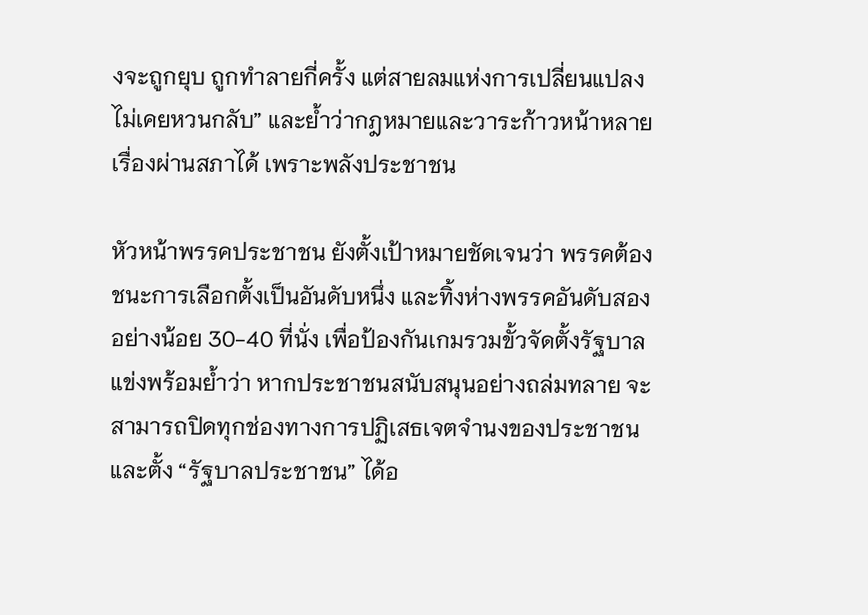งจะถูกยุบ ถูกทำลายกี่ครั้ง แต่สายลมแห่งการเปลี่ยนแปลงไม่เคยหวนกลับ” และย้ำว่ากฎหมายและวาระก้าวหน้าหลายเรื่องผ่านสภาได้ เพราะพลังประชาชน

หัวหน้าพรรคประชาชน ยังตั้งเป้าหมายชัดเจนว่า พรรคต้องชนะการเลือกตั้งเป็นอันดับหนึ่ง และทิ้งห่างพรรคอันดับสองอย่างน้อย 30-40 ที่นั่ง เพื่อป้องกันเกมรวมขั้วจัดตั้งรัฐบาลแข่งพร้อมย้ำว่า หากประชาชนสนับสนุนอย่างถล่มทลาย จะสามารถปิดทุกช่องทางการปฏิเสธเจตจำนงของประชาชน และตั้ง “รัฐบาลประชาชน” ได้อ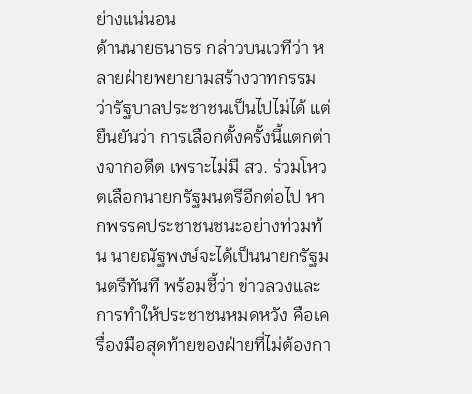ย่างแน่นอน
ด้านนายธนาธร กล่าวบนเวทีว่า หลายฝ่ายพยายามสร้างวาทกรรมว่ารัฐบาลประชาชนเป็นไปไม่ได้ แต่ยืนยันว่า การเลือกตั้งครั้งนี้แตกต่างจากอดีต เพราะไม่มี สว. ร่วมโหวตเลือกนายกรัฐมนตรีอีกต่อไป หากพรรคประชาชนชนะอย่างท่วมท้น นายณัฐพงษ์จะได้เป็นนายกรัฐมนตรีทันที พร้อมชี้ว่า ข่าวลวงและการทำให้ประชาชนหมดหวัง คือเครื่องมือสุดท้ายของฝ่ายที่ไม่ต้องกา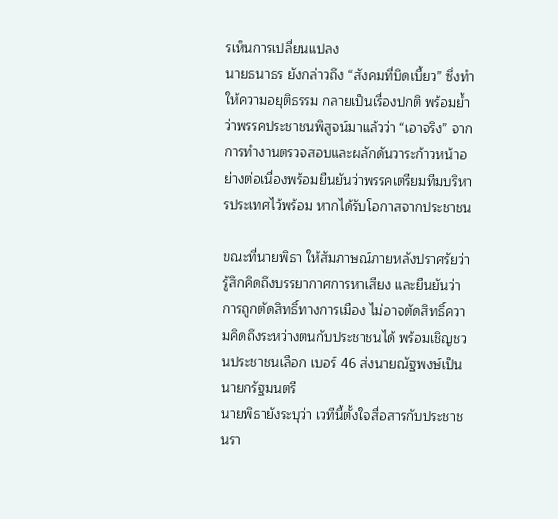รเห็นการเปลี่ยนแปลง
นายธนาธร ยังกล่าวถึง “สังคมที่บิดเบี้ยว” ซึ่งทำให้ความอยุติธรรม กลายเป็นเรื่องปกติ พร้อมย้ำว่าพรรคประชาชนพิสูจน์มาแล้วว่า “เอาจริง” จากการทำงานตรวจสอบและผลักดันวาระก้าวหน้าอย่างต่อเนื่องพร้อมยืนยันว่าพรรคเตรียมทีมบริหารประเทศไว้พร้อม หากได้รับโอกาสจากประชาชน

ขณะที่นายพิธา ให้สัมภาษณ์ภายหลังปราศรัยว่า รู้สึกคิดถึงบรรยากาศการหาเสียง และยืนยันว่าการถูกตัดสิทธิ์ทางการเมือง ไม่อาจตัดสิทธิ์ความคิดถึงระหว่างตนกับประชาชนได้ พร้อมเชิญชวนประชาชนเลือก เบอร์ 46 ส่งนายณัฐพงษ์เป็นนายกรัฐมนตรี
นายพิธายังระบุว่า เวทีนี้ตั้งใจสื่อสารกับประชาชนรา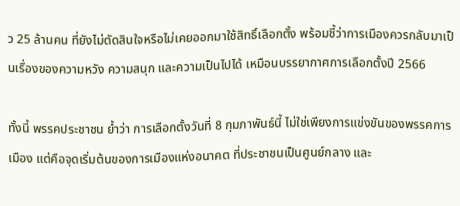ว 25 ล้านคน ที่ยังไม่ตัดสินใจหรือไม่เคยออกมาใช้สิทธิ์เลือกตั้ง พร้อมชี้ว่าการเมืองควรกลับมาเป็นเรื่องของความหวัง ความสนุก และความเป็นไปได้ เหมือนบรรยากาศการเลือกตั้งปี 2566

ทั้งนี้ พรรคประชาชน ย้ำว่า การเลือกตั้งวันที่ 8 กุมภาพันธ์นี้ ไม่ใช่เพียงการแข่งขันของพรรคการเมือง แต่คือจุดเริ่มต้นของการเมืองแห่งอนาคต ที่ประชาชนเป็นศูนย์กลาง และ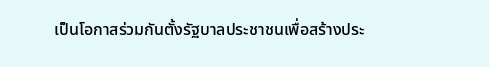เป็นโอกาสร่วมกันตั้งรัฐบาลประชาชนเพื่อสร้างประ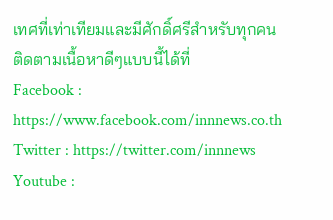เทศที่เท่าเทียมและมีศักดิ์ศรีสำหรับทุกคน
ติดตามเนื้อหาดีๆแบบนี้ได้ที่
Facebook : https://www.facebook.com/innnews.co.th
Twitter : https://twitter.com/innnews
Youtube :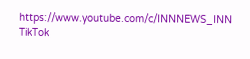https://www.youtube.com/c/INNNEWS_INN
TikTok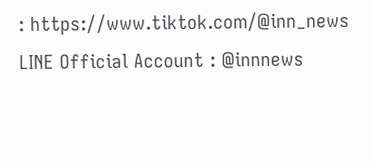: https://www.tiktok.com/@inn_news
LINE Official Account : @innnews